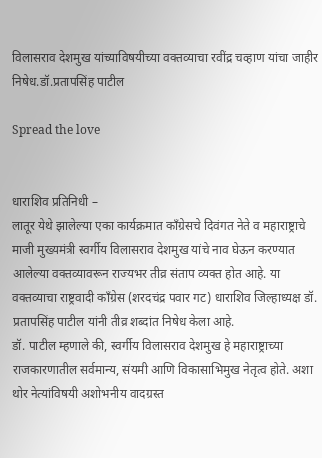विलासराव देशमुख यांच्याविषयीच्या वक्तव्याचा रवींद्र चव्हाण यांचा जाहीर निषेध.डॉ.प्रतापसिंह पाटील

Spread the love


धाराशिव प्रतिनिधी –
लातूर येथे झालेल्या एका कार्यक्रमात काँग्रेसचे दिवंगत नेते व महाराष्ट्राचे माजी मुख्यमंत्री स्वर्गीय विलासराव देशमुख यांचे नाव घेऊन करण्यात आलेल्या वक्तव्यावरून राज्यभर तीव्र संताप व्यक्त होत आहे. या वक्तव्याचा राष्ट्रवादी काँग्रेस (शरदचंद्र पवार गट) धाराशिव जिल्हाध्यक्ष डॉ. प्रतापसिंह पाटील यांनी तीव्र शब्दांत निषेध केला आहे.
डॉ. पाटील म्हणाले की, स्वर्गीय विलासराव देशमुख हे महाराष्ट्राच्या राजकारणातील सर्वमान्य, संयमी आणि विकासाभिमुख नेतृत्व होते. अशा थोर नेत्यांविषयी अशोभनीय वादग्रस्त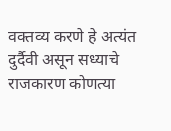वक्तव्य करणे हे अत्यंत दुर्दैवी असून सध्याचे राजकारण कोणत्या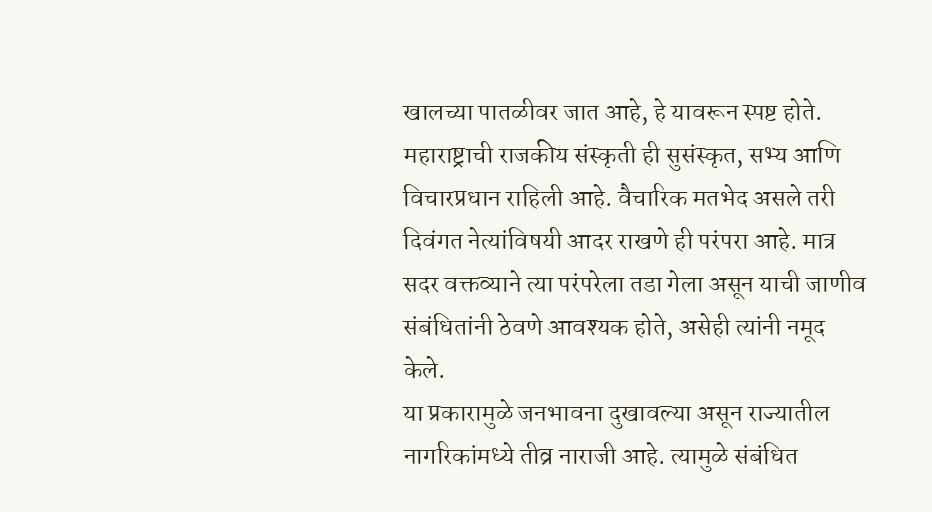खालच्या पातळीवर जात आहे, हे यावरून स्पष्ट होते.
महाराष्ट्राची राजकीय संस्कृती ही सुसंस्कृत, सभ्य आणि विचारप्रधान राहिली आहे. वैचारिक मतभेद असले तरी दिवंगत नेत्यांविषयी आदर राखणे ही परंपरा आहे. मात्र सदर वक्तव्याने त्या परंपरेला तडा गेला असून याची जाणीव संबंधितांनी ठेवणे आवश्यक होते, असेही त्यांनी नमूद केले.
या प्रकारामुळे जनभावना दुखावल्या असून राज्यातील नागरिकांमध्ये तीव्र नाराजी आहे. त्यामुळे संबंधित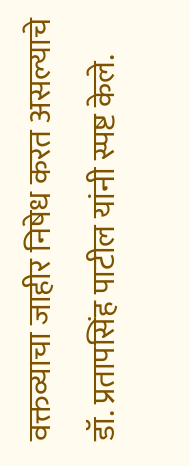वक्तव्याचा जाहीर निषेध करत असल्याचे डॉ. प्रतापसिंह पाटील यांनी स्पष्ट केले.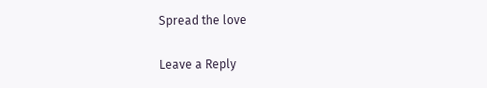Spread the love

Leave a Reply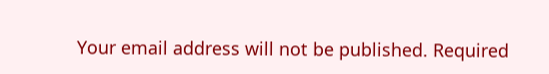Your email address will not be published. Required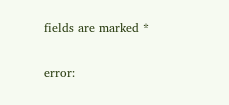fields are marked *

error: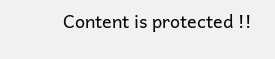Content is protected !!